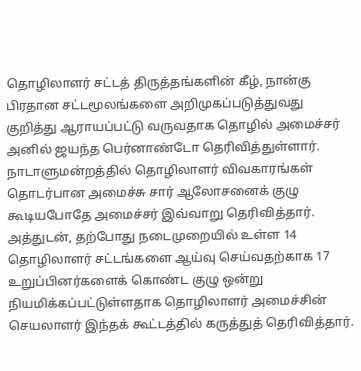தொழிலாளர் சட்டத் திருத்தங்களின் கீழ், நான்கு பிரதான சட்டமூலங்களை அறிமுகப்படுத்துவது குறித்து ஆராயப்பட்டு வருவதாக தொழில் அமைச்சர் அனில் ஜயந்த பெர்னாண்டோ தெரிவித்துள்ளார்.
நாடாளுமன்றத்தில் தொழிலாளர் விவகாரங்கள் தொடர்பான அமைச்சு சார் ஆலோசனைக் குழு கூடியபோதே அமைச்சர் இவ்வாறு தெரிவித்தார்.
அத்துடன், தற்போது நடைமுறையில் உள்ள 14 தொழிலாளர் சட்டங்களை ஆய்வு செய்வதற்காக 17 உறுப்பினர்களைக் கொண்ட குழு ஒன்று நியமிக்கப்பட்டுள்ளதாக தொழிலாளர் அமைச்சின் செயலாளர் இந்தக் கூட்டத்தில் கருத்துத் தெரிவித்தார்.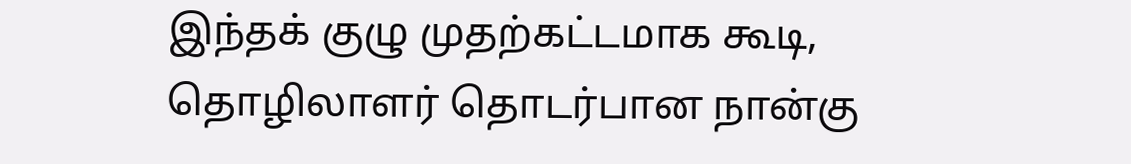இந்தக் குழு முதற்கட்டமாக கூடி, தொழிலாளர் தொடர்பான நான்கு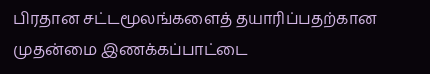பிரதான சட்டமூலங்களைத் தயாரிப்பதற்கான முதன்மை இணக்கப்பாட்டை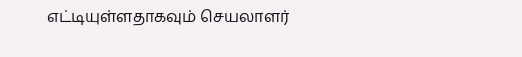எட்டியுள்ளதாகவும் செயலாளர்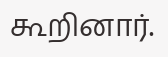கூறினார்.